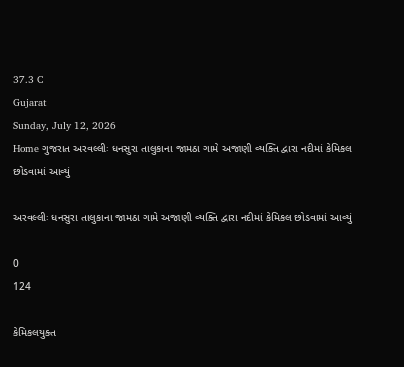37.3 C
Gujarat
Sunday, July 12, 2026
Home ગુજરાત અરવલ્લીઃ ધનસુરા તાલુકાના જામઠા ગામે અજાણી વ્યક્તિ દ્વારા નદીમાં કેમિકલ છોડવામાં આવ્યું

અરવલ્લીઃ ધનસુરા તાલુકાના જામઠા ગામે અજાણી વ્યક્તિ દ્વારા નદીમાં કેમિકલ છોડવામાં આવ્યું

0
124

કેમિકલયુક્ત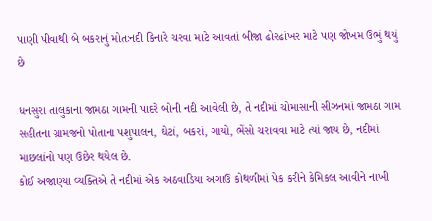પાણી પીવાથી બે બકરાનું મોતઃનદી કિનારે ચરવા માટે આવતાં બીજા ઢોરઢાંખર માટે પણ જોખમ ઉભું થયું છે

ધનસુરા તાલુકાના જામઠા ગામની પાદરે બોની નદી આવેલી છે, તે નદીમાં ચોમાસાની સીઝનમાં જામઠા ગામ સહીતના ગ્રામજનો પોતાના પશુપાલન, ઘેટાં, બકરાં, ગાયો, ભેંસો ચરાવવા માટે ત્યાં જાય છે, નદીમાં માછલાંનો પણ ઉછેર થયેલ છે.
કોઈ અજાણ્યા વ્યક્તિએ તે નદીમાં એક અઠવાડિયા અગાઉ કોથળીમાં પેક કરીને કેમિકલ આવીને નાખી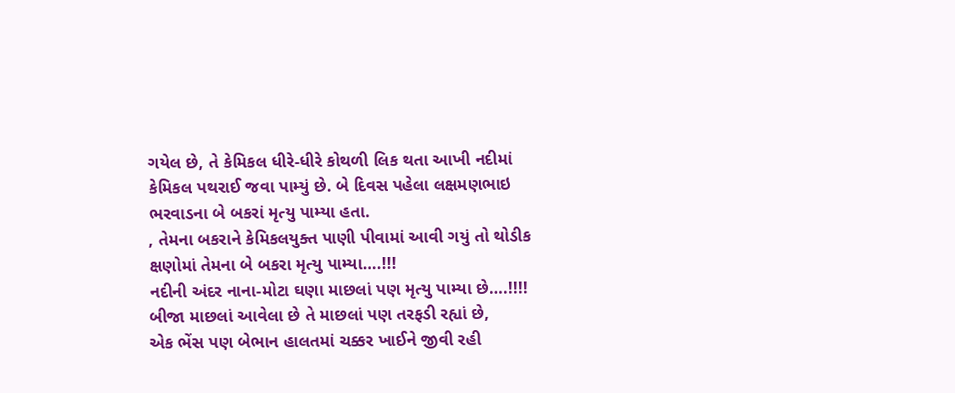ગયેલ છે, તે કેમિકલ ધીરે-ધીરે કોથળી લિક થતા આખી નદીમાં કેમિકલ પથરાઈ જવા પામ્યું છે. બે દિવસ પહેલા લક્ષમણભાઇ ભરવાડના બે બકરાં મૃત્યુ પામ્યા હતા.
, તેમના બકરાને કેમિકલયુક્ત પાણી પીવામાં આવી ગયું તો થોડીક ક્ષણોમાં તેમના બે બકરા મૃત્યુ પામ્યા….!!!
નદીની અંદર નાના-મોટા ઘણા માછલાં પણ મૃત્યુ પામ્યા છે….!!!!
બીજા માછલાં આવેલા છે તે માછલાં પણ તરફડી રહ્યાં છે,
એક ભેંસ પણ બેભાન હાલતમાં ચક્કર ખાઈને જીવી રહી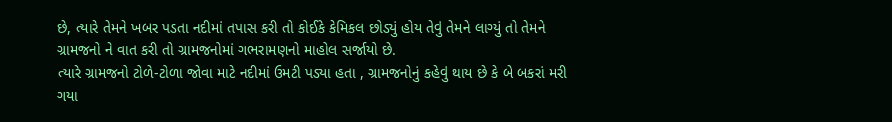છે, ત્યારે તેમને ખબર પડતા નદીમાં તપાસ કરી તો કોઈકે કેમિકલ છોડ્યું હોય તેવું તેમને લાગ્યું તો તેમને ગ્રામજનો ને વાત કરી તો ગ્રામજનોમાં ગભરામણનો માહોલ સર્જાયો છે.
ત્યારે ગ્રામજનો ટોળે-ટોળા જોવા માટે નદીમાં ઉમટી પડ્યા હતા , ગ્રામજનોનું કહેવું થાય છે કે બે બકરાં મરી ગયા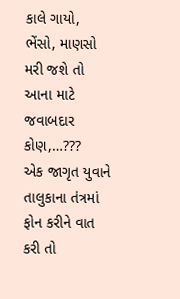કાલે ગાયો, ભેંસો, માણસો મરી જશે તો આના માટે જવાબદાર કોણ,…???
એક જાગૃત યુવાને તાલુકાના તંત્રમાં ફોન કરીને વાત કરી તો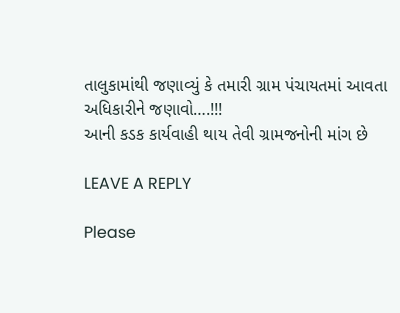તાલુકામાંથી જણાવ્યું કે તમારી ગ્રામ પંચાયતમાં આવતા અધિકારીને જણાવો….!!!
આની કડક કાર્યવાહી થાય તેવી ગ્રામજનોની માંગ છે

LEAVE A REPLY

Please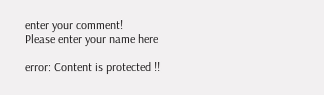enter your comment!
Please enter your name here

error: Content is protected !!